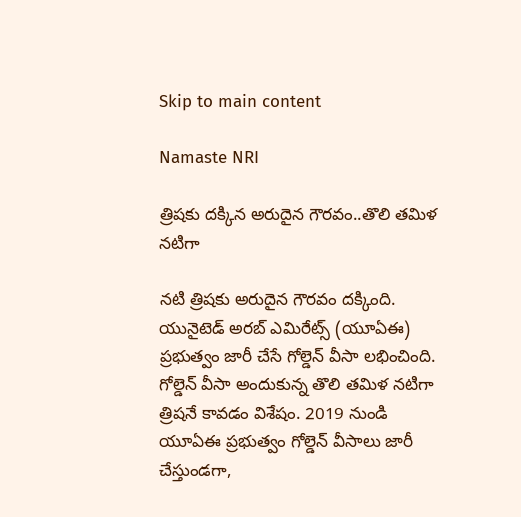Skip to main content

Namaste NRI

త్రిషకు దక్కిన అరుదైన గౌరవం..తొలి తమిళ నటిగా

నటి త్రిషకు అరుదైన గౌరవం దక్కింది. యునైటెడ్‌ అరబ్‌ ఎమిరేట్స్‌ (యూఏఈ) ప్రభుత్వం జారీ చేసే గోల్డెన్‌ వీసా లభించింది. గోల్డెన్‌ వీసా అందుకున్న తొలి తమిళ నటిగా త్రిషనే కావడం విశేషం. 2019 నుండి యూఏఈ ప్రభుత్వం గోల్డెన్‌ వీసాలు జారీ చేస్తుండగా,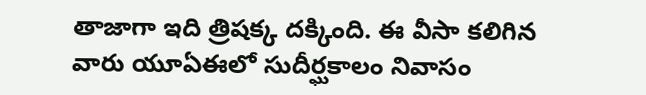తాజాగా ఇది త్రిషక్క దక్కింది. ఈ వీసా కలిగిన వారు యూఏఈలో సుదీర్ఘకాలం నివాసం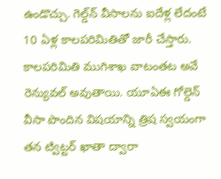ఉండొచ్చు. గెల్డ్‌న్‌ వీసాలను ఐదేళ్ల లేదంటే 10 ఏళ్ల కాలపరిమితితో జారీ చేస్తారు. కాలపరిమితి ముగిశాఖ వాటంతట అవే రెన్యువల్‌ అవుతాయి. యూఏఈ గోల్డెన్‌ వీసా పొందిన విషయాన్ని త్రిష స్వయంగా తన ట్విట్టర్‌ ఖాతా ద్వారా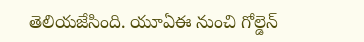తెలియజేసింది. యూఏఈ నుంచి గోల్డెన్‌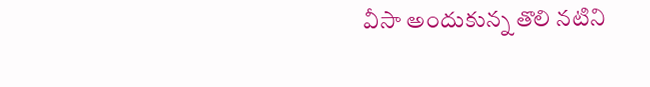వీసా అందుకున్న తొలి నటిని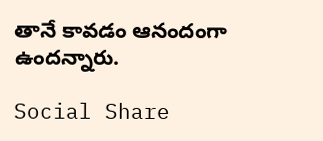తానే కావడం ఆనందంగా ఉందన్నారు.

Social Share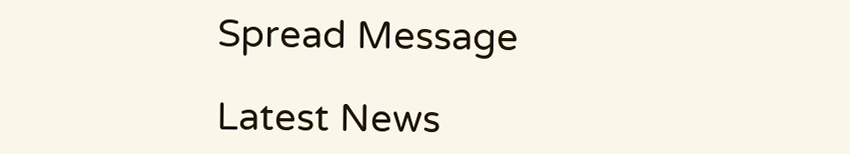Spread Message

Latest News